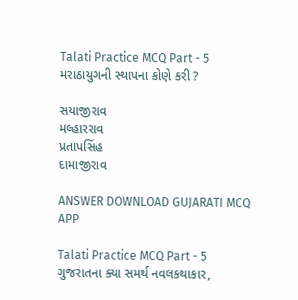Talati Practice MCQ Part - 5
મરાઠાયુગની સ્થાપના કોણે કરી ?

સયાજીરાવ
મલ્હારરાવ
પ્રતાપસિંહ
દામાજીરાવ

ANSWER DOWNLOAD GUJARATI MCQ APP

Talati Practice MCQ Part - 5
ગુજરાતના ક્યા સમર્થ નવલકથાકાર,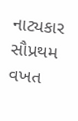નાટ્યકાર સૌપ્રથમ વખત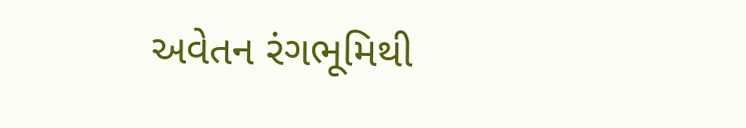અવેતન રંગભૂમિથી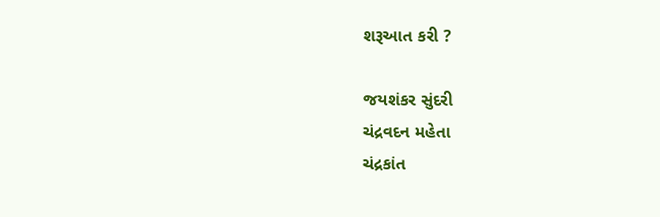શરૂઆત કરી ?

જયશંકર સુંદરી
ચંદ્રવદન મહેતા
ચંદ્રકાંત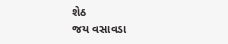શેઠ
જય વસાવડા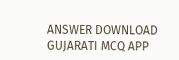ANSWER DOWNLOAD GUJARATI MCQ APP